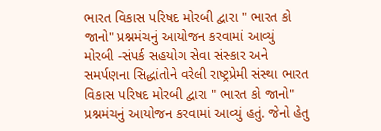ભારત વિકાસ પરિષદ મોરબી દ્વારા " ભારત કો જાનો" પ્રશ્નમંચનું આયોજન કરવામાં આવ્યું
મોરબી -સંપર્ક સહયોગ સેવા સંસ્કાર અને સમર્પણના સિદ્ધાંતોને વરેલી રાષ્ટ્રપ્રેમી સંસ્થા ભારત વિકાસ પરિષદ મોરબી દ્વારા " ભારત કો જાનો" પ્રશ્નમંચનું આયોજન કરવામાં આવ્યું હતું. જેનો હેતુ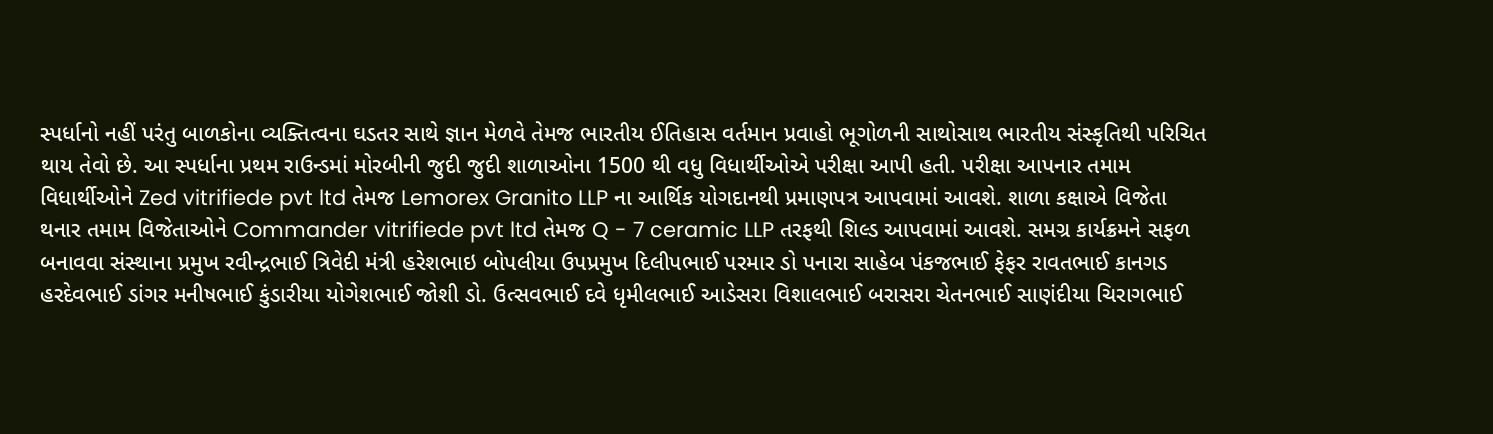સ્પર્ધાનો નહીં પરંતુ બાળકોના વ્યક્તિત્વના ઘડતર સાથે જ્ઞાન મેળવે તેમજ ભારતીય ઈતિહાસ વર્તમાન પ્રવાહો ભૂગોળની સાથોસાથ ભારતીય સંસ્કૃતિથી પરિચિત થાય તેવો છે. આ સ્પર્ધાના પ્રથમ રાઉન્ડમાં મોરબીની જુદી જુદી શાળાઓના 1500 થી વધુ વિધાર્થીઓએ પરીક્ષા આપી હતી. પરીક્ષા આપનાર તમામ વિધાર્થીઓને Zed vitrifiede pvt ltd તેમજ Lemorex Granito LLP ના આર્થિક યોગદાનથી પ્રમાણપત્ર આપવામાં આવશે. શાળા કક્ષાએ વિજેતા થનાર તમામ વિજેતાઓને Commander vitrifiede pvt ltd તેમજ Q - 7 ceramic LLP તરફથી શિલ્ડ આપવામાં આવશે. સમગ્ર કાર્યક્રમને સફળ બનાવવા સંસ્થાના પ્રમુખ રવીન્દ્રભાઈ ત્રિવેદી મંત્રી હરેશભાઇ બોપલીયા ઉપપ્રમુખ દિલીપભાઈ પરમાર ડો પનારા સાહેબ પંકજભાઈ ફેફર રાવતભાઈ કાનગડ હરદેવભાઈ ડાંગર મનીષભાઈ કુંડારીયા યોગેશભાઈ જોશી ડો. ઉત્સવભાઈ દવે ધૃમીલભાઈ આડેસરા વિશાલભાઈ બરાસરા ચેતનભાઈ સાણંદીયા ચિરાગભાઈ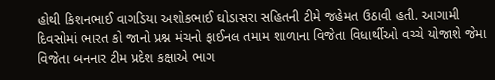હોથી કિશનભાઈ વાગડિયા અશોકભાઈ ઘોડાસરા સહિતની ટીમે જહેમત ઉઠાવી હતી. આગામી દિવસોમાં ભારત કો જાનો પ્રશ્ન મંચનો ફાઈનલ તમામ શાળાના વિજેતા વિધાર્થીઓ વચ્ચે યોજાશે જેમા વિજેતા બનનાર ટીમ પ્રદેશ કક્ષાએ ભાગ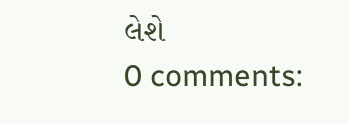લેશે
0 comments: